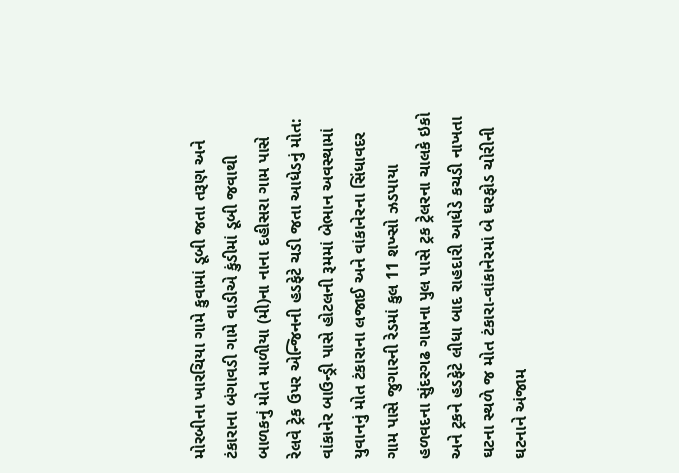મોરબીના ખારચિયા ગામે કુવામાં ડૂબી જતા તરૂણ અને ટંકારાના બંગાવડી ગામે વાડીએ કુંડીમાં ડૂબી જવાથી બાળકનું મોત માળીયા (મી)ના નાના દહીસરા ગામ પાસે રેલવે ટ્રેક ઉપર એન્જિનની હડફેટે ચડી જતા આધેડનું મોત: વાંકાનેર બાઉન્ડ્રી પાસે હોટલની રૂમમાં બેભાન અવસ્થામાં યુવાનનું મોત ટંકારાના લજાઈ અને વાંકાનેરના સિંધાવદર ગામ પાસે જુગારની રેડમાં કુલ 11 શખ્સો ઝડપાયા હળવદના સુંદરગઢ ગામના પુલ પાસે ટ્રક ટ્રેલરના ચાલકે ઇકો અને ટ્રકને હડફેટે લીધા બાદ રાહદારી આધેડે કચડી નાખતા ઘટના સ્થળે જ મોત ટંકારા-વાંકાનેરમાં બે ઘરફોડ ચોરીની ઘટનાને અંજામ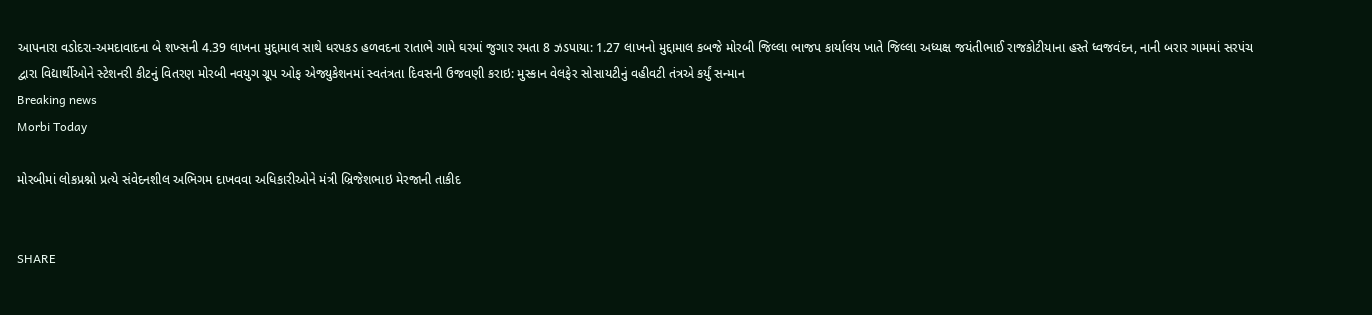આપનારા વડોદરા-અમદાવાદના બે શખ્સની 4.39 લાખના મુદ્દામાલ સાથે ધરપકડ હળવદના રાતાભે ગામે ઘરમાં જુગાર રમતા 8 ઝડપાયા: 1.27 લાખનો મુદ્દામાલ કબજે મોરબી જિલ્લા ભાજપ કાર્યાલય ખાતે જિલ્લા અધ્યક્ષ જયંતીભાઈ રાજકોટીયાના હસ્તે ધ્વજવંદન, નાની બરાર ગામમાં સરપંચ દ્વારા વિદ્યાર્થીઓને સ્ટેશનરી કીટનું વિતરણ મોરબી નવયુગ ગ્રૂપ ઓફ એજ્યુકેશનમાં સ્વતંત્રતા દિવસની ઉજવણી કરાઇ: મુસ્કાન વેલફેર સોસાયટીનું વહીવટી તંત્રએ કર્યું સન્માન
Breaking news
Morbi Today

મોરબીમાં લોકપ્રશ્નો પ્રત્યે સંવેદનશીલ અભિગમ દાખવવા અધિકારીઓને મંત્રી બ્રિજેશભાઇ મેરજાની તાકીદ


SHARE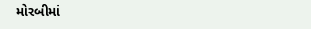મોરબીમાં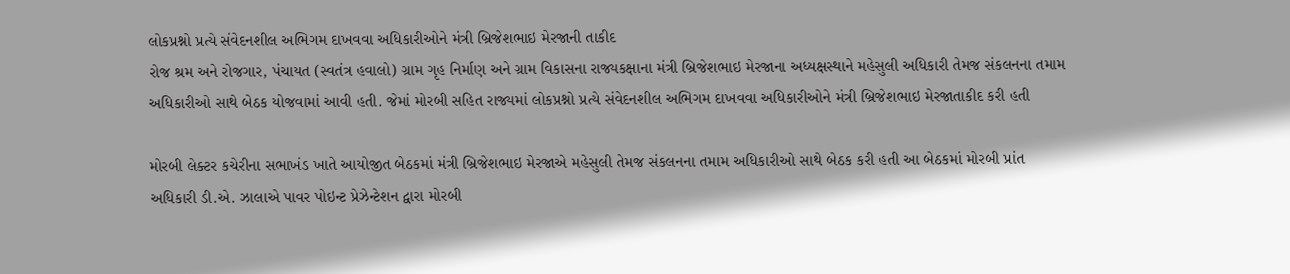લોકપ્રશ્નો પ્રત્યે સંવેદનશીલ અભિગમ દાખવવા અધિકારીઓને મંત્રી બ્રિજેશભાઇ મેરજાની તાકીદ
રોજ શ્રમ અને રોજગાર, પંચાયત (સ્વતંત્ર હવાલો) ગ્રામ ગૃહ નિર્માણ અને ગ્રામ વિકાસના રાજ્યકક્ષાના મંત્રી બ્રિજેશભાઇ મેરજાના અધ્યક્ષસ્થાને મહેસુલી અધિકારી તેમજ સંકલનના તમામ અધિકારીઓ સાથે બેઠક યોજવામાં આવી હતી. જેમાં મોરબી સહિત રાજ્યમાં લોકપ્રશ્નો પ્રત્યે સંવેદનશીલ અભિગમ દાખવવા અધિકારીઓને મંત્રી બ્રિજેશભાઇ મેરજાતાકીદ કરી હતી

મોરબી લેક્ટર કચેરીના સભાખંડ ખાતે આયોજીત બેઠકમાં મંત્રી બ્રિજેશભાઇ મેરજાએ મહેસુલી તેમજ સંકલનના તમામ અધિકારીઓ સાથે બેઠક કરી હતી આ બેઠકમાં મોરબી પ્રાંત અધિકારી ડી.એ. ઝાલાએ પાવર પોઇન્ટ પ્રેઝેન્ટેશન દ્વારા મોરબી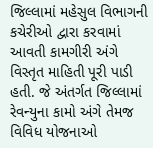જિલ્લામાં મહેસુલ વિભાગની કચેરીઓ દ્વારા કરવામાં આવતી કામગીરી અંગે વિસ્તૃત માહિતી પૂરી પાડી હતી. જે અંતર્ગત જિલ્લામાં રેવન્યુના કામો અંગે તેમજ વિવિધ યોજનાઓ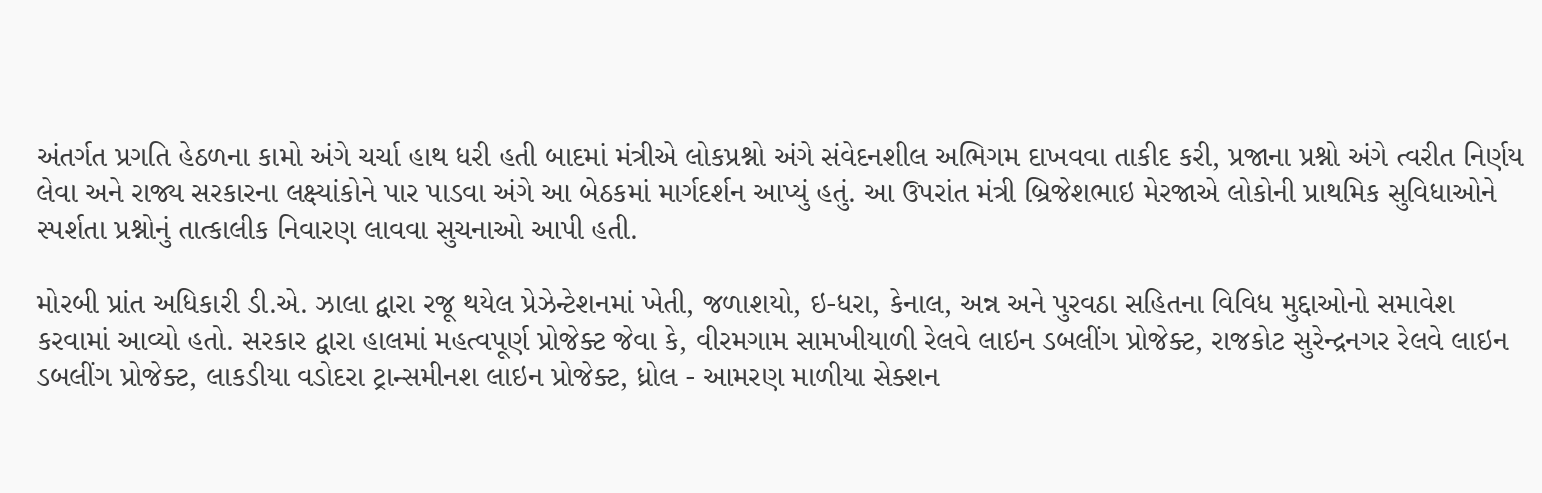અંતર્ગત પ્રગતિ હેઠળના કામો અંગે ચર્ચા હાથ ધરી હતી બાદમાં મંત્રીએ લોકપ્રશ્નો અંગે સંવેદનશીલ અભિગમ દાખવવા તાકીદ કરી, પ્રજાના પ્રશ્નો અંગે ત્વરીત નિર્ણય લેવા અને રાજ્ય સરકારના લક્ષ્યાંકોને પાર પાડવા અંગે આ બેઠકમાં માર્ગદર્શન આપ્યું હતું. આ ઉપરાંત મંત્રી બ્રિજેશભાઇ મેરજાએ લોકોની પ્રાથમિક સુવિધાઓને સ્પર્શતા પ્રશ્નોનું તાત્કાલીક નિવારણ લાવવા સુચનાઓ આપી હતી.

મોરબી પ્રાંત અધિકારી ડી.એ. ઝાલા દ્વારા રજૂ થયેલ પ્રેઝેન્ટેશનમાં ખેતી, જળાશયો, ઇ-ધરા, કેનાલ, અન્ન અને પુરવઠા સહિતના વિવિધ મુદ્દાઓનો સમાવેશ કરવામાં આવ્યો હતો. સરકાર દ્વારા હાલમાં મહત્વપૂર્ણ પ્રોજેક્ટ જેવા કે, વીરમગામ સામખીયાળી રેલવે લાઇન ડબલીંગ પ્રોજેક્ટ, રાજકોટ સુરેન્દ્રનગર રેલવે લાઇન ડબલીંગ પ્રોજેક્ટ, લાકડીયા વડોદરા ટ્રાન્સમીનશ લાઇન પ્રોજેક્ટ, ધ્રોલ - આમરણ માળીયા સેક્શન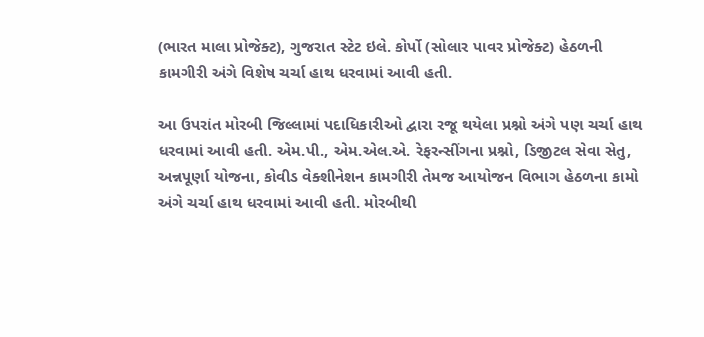(ભારત માલા પ્રોજેક્ટ), ગુજરાત સ્ટેટ ઇલે. કોર્પો (સોલાર પાવર પ્રોજેક્ટ) હેઠળની કામગીરી અંગે વિશેષ ચર્ચા હાથ ધરવામાં આવી હતી.

આ ઉપરાંત મોરબી જિલ્લામાં પદાધિકારીઓ દ્વારા રજૂ થયેલા પ્રશ્નો અંગે પણ ચર્ચા હાથ ધરવામાં આવી હતી. એમ.પી., એમ.એલ.એ. રેફરન્સીંગના પ્રશ્નો, ડિજીટલ સેવા સેતુ, અન્નપૂર્ણા યોજના, કોવીડ વેક્શીનેશન કામગીરી તેમજ આયોજન વિભાગ હેઠળના કામો અંગે ચર્ચા હાથ ધરવામાં આવી હતી. મોરબીથી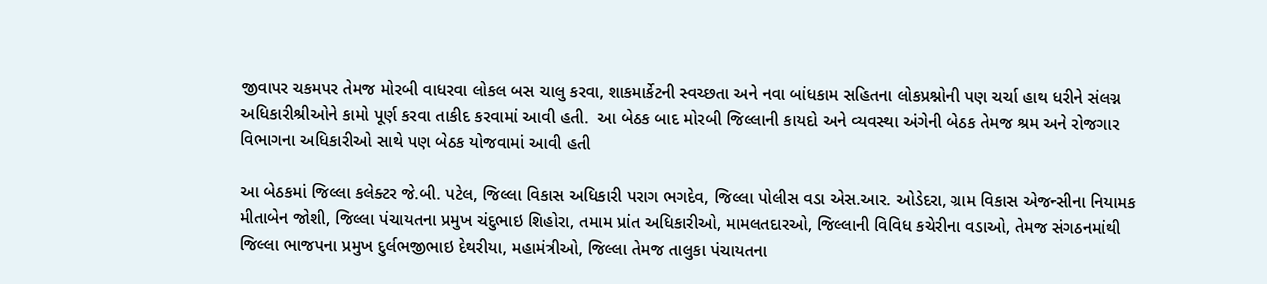જીવાપર ચકમપર તેમજ મોરબી વાધરવા લોકલ બસ ચાલુ કરવા, શાકમાર્કેટની સ્વચ્છતા અને નવા બાંધકામ સહિતના લોકપ્રશ્નોની પણ ચર્ચા હાથ ધરીને સંલગ્ન અધિકારીશ્રીઓને કામો પૂર્ણ કરવા તાકીદ કરવામાં આવી હતી.  આ બેઠક બાદ મોરબી જિલ્લાની કાયદો અને વ્યવસ્થા અંગેની બેઠક તેમજ શ્રમ અને રોજગાર વિભાગના અધિકારીઓ સાથે પણ બેઠક યોજવામાં આવી હતી

આ બેઠકમાં જિલ્લા કલેક્ટર જે.બી. પટેલ, જિલ્લા વિકાસ અધિકારી પરાગ ભગદેવ, જિલ્લા પોલીસ વડા એસ.આર. ઓડેદરા, ગ્રામ વિકાસ એજન્સીના નિયામક મીતાબેન જોશી, જિલ્લા પંચાયતના પ્રમુખ ચંદુભાઇ શિહોરા, તમામ પ્રાંત અધિકારીઓ, મામલતદારઓ, જિલ્લાની વિવિધ કચેરીના વડાઓ, તેમજ સંગઠનમાંથી જિલ્લા ભાજપના પ્રમુખ દુર્લભજીભાઇ દેથરીયા, મહામંત્રીઓ, જિલ્લા તેમજ તાલુકા પંચાયતના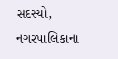સદસ્યો, નગરપાલિકાના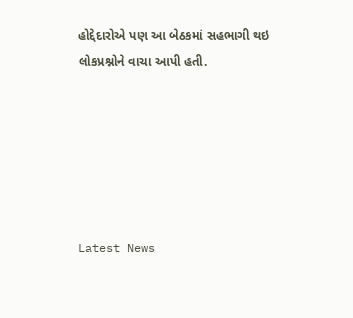હોદ્દેદારોએ પણ આ બેઠકમાં સહભાગી થઇ લોકપ્રશ્નોને વાચા આપી હતી.






Latest News